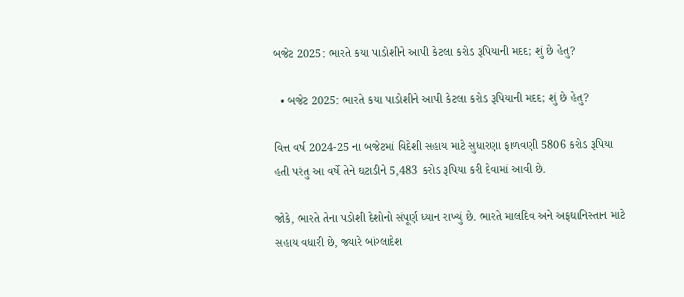બજેટ 2025: ભારતે કયા પાડોશીને આપી કેટલા કરોડ રૂપિયાની મદદ; શું છે હેતુ?

  • બજેટ 2025: ભારતે કયા પાડોશીને આપી કેટલા કરોડ રૂપિયાની મદદ; શું છે હેતુ?

વિત્ત વર્ષ 2024-25 ના બજેટમાં વિદેશી સહાય માટે સુધારણા ફાળવણી 5806 કરોડ રૂપિયા હતી પરંતુ આ વર્ષે તેને ઘટાડીને 5,483 કરોડ રૂપિયા કરી દેવામાં આવી છે.

જોકે, ભારતે તેના પડોશી દેશોનો સંપૂર્ણ ધ્યાન રાખ્યું છે. ભારતે માલદિવ અને અફઘાનિસ્તાન માટે સહાય વધારી છે, જ્યારે બાંગ્લાદેશ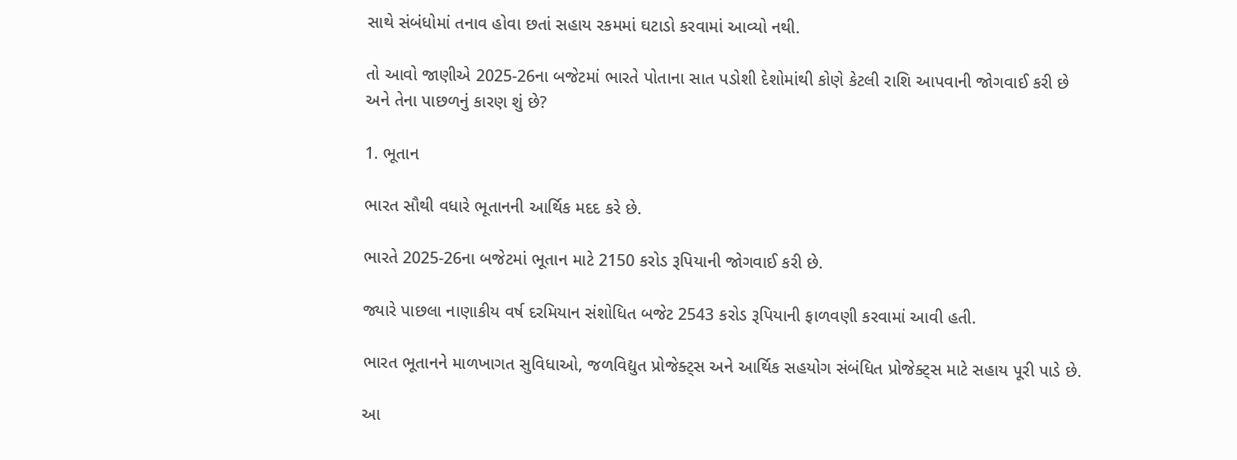સાથે સંબંધોમાં તનાવ હોવા છતાં સહાય રકમમાં ઘટાડો કરવામાં આવ્યો નથી.

તો આવો જાણીએ 2025-26ના બજેટમાં ભારતે પોતાના સાત પડોશી દેશોમાંથી કોણે કેટલી રાશિ આપવાની જોગવાઈ કરી છે અને તેના પાછળનું કારણ શું છે?

1. ભૂતાન

ભારત સૌથી વધારે ભૂતાનની આર્થિક મદદ કરે છે.

ભારતે 2025-26ના બજેટમાં ભૂતાન માટે 2150 કરોડ રૂપિયાની જોગવાઈ કરી છે.

જ્યારે પાછલા નાણાકીય વર્ષ દરમિયાન સંશોધિત બજેટ 2543 કરોડ રૂપિયાની ફાળવણી કરવામાં આવી હતી.

ભારત ભૂતાનને માળખાગત સુવિધાઓ, જળવિદ્યુત પ્રોજેક્ટ્સ અને આર્થિક સહયોગ સંબંધિત પ્રોજેક્ટ્સ માટે સહાય પૂરી પાડે છે.

આ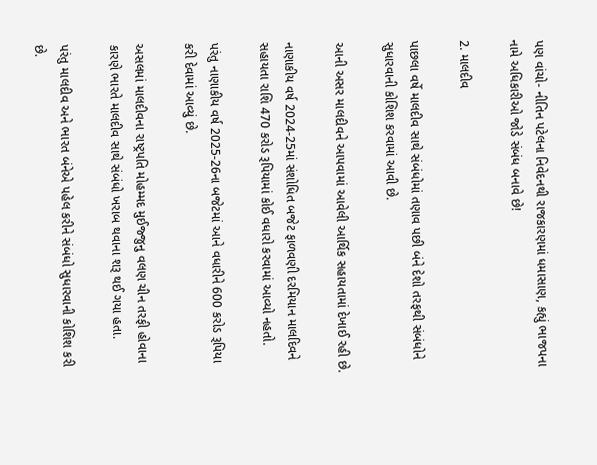પણ વાંચો- નીતિન પટેલના નિવેદનથી રાજકારણમાં ધમાસાણ, કહ્યું ભાજપના નામે અધિકારીઓ જોડે સંબંધ બનાવે છે!

2. માલદીવ

પાછલા વર્ષે માલદીવ સાથે સંબંધોમાં તણાવ પછી બંને દેશો તરફથી સંબંધોને સુધારવાની કોશિશ કરવામાં આવી છે.

આની અસર માલદીવને આપવામાં આવેલી આર્થિક સહાયતામાં દેખાઈ રહી છે.

નાણાકીય વર્ષ 2024-25માં સંશોધિત બજેટ ફાળવણી દરમિયાન માલદિવને સહાયતા રાશિ 470 કરોડ રૂપિયામાં કોઈ વધારો કરવામાં આવ્યો નહતો.

પરંતુ નાણાકીય વર્ષ 2025-26ના બજેટમાં આને વધારીને 600 કરોડ રૂપિયા કરી દેવામાં આવ્યું છે.

અસલમાં માલદીવના રાષ્ટ્રપતિ મોહમ્મદ મુઈજ્જુનુ વલણ ચીન તરફી હોવાના કારણે ભારતે માલદીવ સાથે સંબંધો ખરાબ થવાના શરૂ થઈ ગયા હતા.

પરંતુ માલદીવ અને ભારત બંનેએ પહેલ કરીને સંબંધો સુધારવાની કોશિશ કરી છે.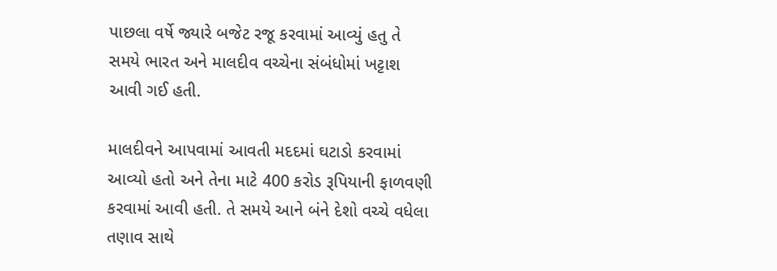પાછલા વર્ષે જ્યારે બજેટ રજૂ કરવામાં આવ્યું હતુ તે સમયે ભારત અને માલદીવ વચ્ચેના સંબંધોમાં ખટ્ટાશ આવી ગઈ હતી.

માલદીવને આપવામાં આવતી મદદમાં ઘટાડો કરવામાં આવ્યો હતો અને તેના માટે 400 કરોડ રૂપિયાની ફાળવણી કરવામાં આવી હતી. તે સમયે આને બંને દેશો વચ્ચે વધેલા તણાવ સાથે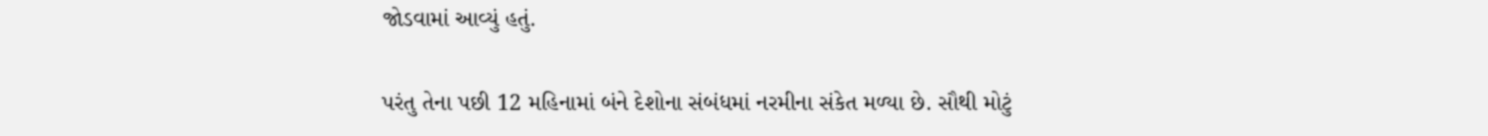જોડવામાં આવ્યું હતું.

પરંતુ તેના પછી 12 મહિનામાં બંને દેશોના સંબંધમાં નરમીના સંકેત મળ્યા છે. સૌથી મોટું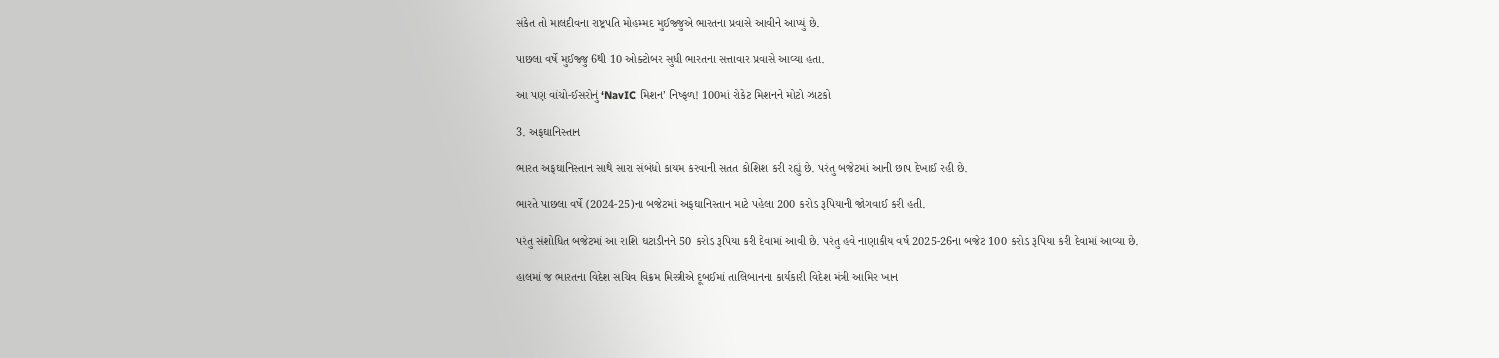સંકેત તો માલદીવના રાષ્ટ્રપતિ મોહમ્મદ મુઈજ્જુએ ભારતના પ્રવાસે આવીને આપ્યું છે.

પાછલા વર્ષે મુઈજ્જુ 6થી 10 ઓક્ટોબર સુધી ભારતના સત્તાવાર પ્રવાસે આવ્યા હતા.

આ પણ વાંચો-ઈસરોનું ‘NavIC મિશન’ નિષ્ફળ! 100માં રોકેટ મિશનને મોટો ઝાટકો

3. અફઘાનિસ્તાન

ભારત અફઘાનિસ્તાન સાથે સારા સંબંધો કાયમ કરવાની સતત કોશિશ કરી રહ્યું છે. પરંતુ બજેટમાં આની છાપ દેખાઈ રહી છે.

ભારતે પાછલા વર્ષે (2024-25)ના બજેટમાં અફઘાનિસ્તાન માટે પહેલા 200 કરોડ રૂપિયાની જોગવાઈ કરી હતી.

પરંતુ સંશોધિત બજેટમાં આ રાશિ ઘટાડીનને 50 કરોડ રૂપિયા કરી દેવામાં આવી છે. પરંતુ હવે નાણાકીય વર્ષ 2025-26ના બજેટ 100 કરોડ રૂપિયા કરી દેવામાં આવ્યા છે.

હાલમાં જ ભારતના વિદેશ સચિવ વિક્રમ મિસ્ત્રીએ દૂબઈમાં તાલિબાનના કાર્યકારી વિદેશ મંત્રી આમિર ખાન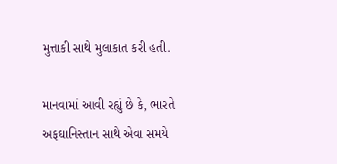મુત્તાકી સાથે મુલાકાત કરી હતી.

માનવામાં આવી રહ્યું છે કે, ભારતે અફઘાનિસ્તાન સાથે એવા સમયે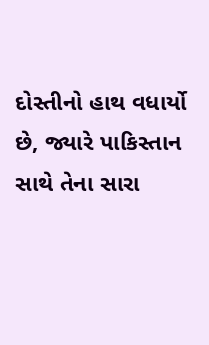દોસ્તીનો હાથ વધાર્યો છે, જ્યારે પાકિસ્તાન સાથે તેના સારા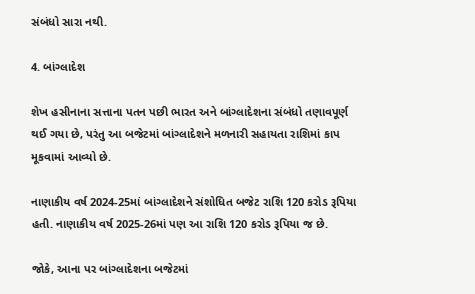સંબંધો સારા નથી.

4. બાંગ્લાદેશ

શેખ હસીનાના સત્તાના પતન પછી ભારત અને બાંગ્લાદેશના સંબંધો તણાવપૂર્ણ થઈ ગયા છે, પરંતુ આ બજેટમાં બાંગ્લાદેશને મળનારી સહાયતા રાશિમાં કાપ મૂકવામાં આવ્યો છે.

નાણાકીય વર્ષ 2024-25માં બાંગ્લાદેશને સંશોધિત બજેટ રાશિ 120 કરોડ રૂપિયા હતી. નાણાકીય વર્ષ 2025-26માં પણ આ રાશિ 120 કરોડ રૂપિયા જ છે.

જોકે, આના પર બાંગ્લાદેશના બજેટમાં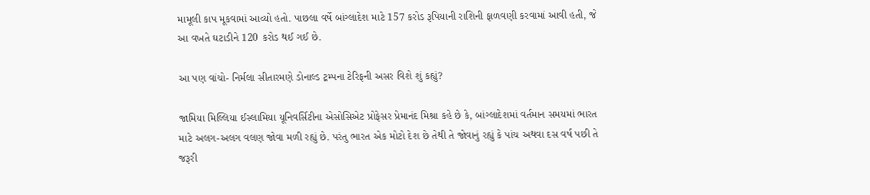મામૂલી કાપ મૂકવામાં આવ્યો હતો. પાછલા વર્ષે બાંગ્લાદેશ માટે 157 કરોડ રૂપિયાની રાશિની ફાળવણી કરવામાં આવી હતી, જે આ વખતે ઘટાડીને 120 કરોડ થઈ ગઈ છે.

આ પણ વાંચો- નિર્મલા સીતારમણે ડોનાલ્ડ ટ્રમ્પના ટેરિફની અસર વિશે શું કહ્યું?

જામિયા મિલ્લિયા ઈસ્લામિયા યૂનિવર્સિટીના એસોસિએટ પ્રોફેસર પ્રેમાનંદ મિશ્રા કહે છે કે, બાંગ્લાદેશમાં વર્તમાન સમયમાં ભારત માટે અલગ-અલગ વલણ જોવા મળી રહ્યું છે. પરંતુ ભારત એક મોટો દેશ છે તેથી તે જોવાનું રહ્યું કે પાંચ અથવા દસ વર્ષ પછી તે જરૂરી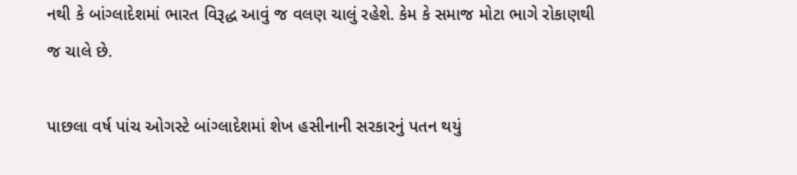નથી કે બાંગ્લાદેશમાં ભારત વિરૂદ્ધ આવું જ વલણ ચાલું રહેશે. કેમ કે સમાજ મોટા ભાગે રોકાણથી જ ચાલે છે.

પાછલા વર્ષ પાંચ ઓગસ્ટે બાંગ્લાદેશમાં શેખ હસીનાની સરકારનું પતન થયું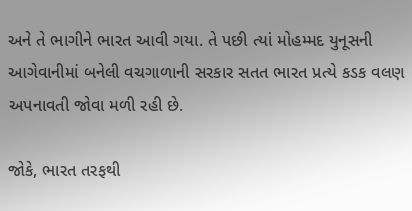અને તે ભાગીને ભારત આવી ગયા. તે પછી ત્યાં મોહમ્મદ યુનૂસની આગેવાનીમાં બનેલી વચગાળાની સરકાર સતત ભારત પ્રત્યે કડક વલણ અપનાવતી જોવા મળી રહી છે.

જોકે, ભારત તરફથી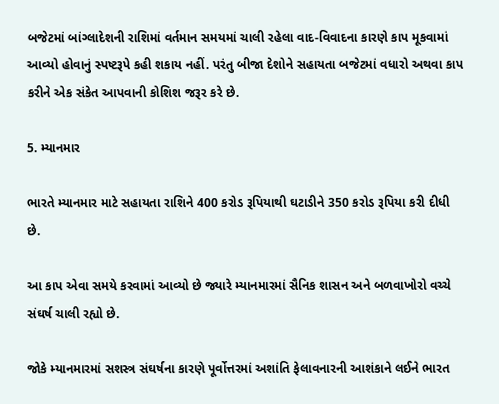બજેટમાં બાંગ્લાદેશની રાશિમાં વર્તમાન સમયમાં ચાલી રહેલા વાદ-વિવાદના કારણે કાપ મૂકવામાં આવ્યો હોવાનું સ્પષ્ટરૂપે કહી શકાય નહીં. પરંતુ બીજા દેશોને સહાયતા બજેટમાં વધારો અથવા કાપ કરીને એક સંકેત આપવાની કોશિશ જરૂર કરે છે.

5. મ્યાનમાર

ભારતે મ્યાનમાર માટે સહાયતા રાશિને 400 કરોડ રૂપિયાથી ઘટાડીને 350 કરોડ રૂપિયા કરી દીધી છે.

આ કાપ એવા સમયે કરવામાં આવ્યો છે જ્યારે મ્યાનમારમાં સૈનિક શાસન અને બળવાખોરો વચ્ચે સંઘર્ષ ચાલી રહ્યો છે.

જોકે મ્યાનમારમાં સશસ્ત્ર સંઘર્ષના કારણે પૂર્વોત્તરમાં અશાંતિ ફેલાવનારની આશંકાને લઈને ભારત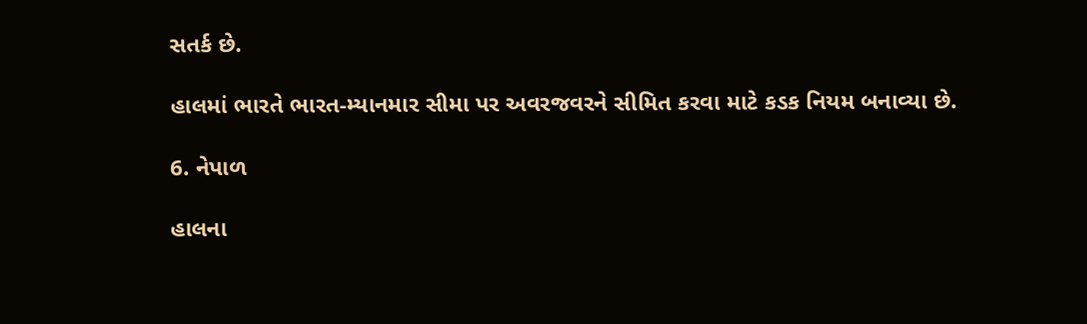સતર્ક છે.

હાલમાં ભારતે ભારત-મ્યાનમાર સીમા પર અવરજવરને સીમિત કરવા માટે કડક નિયમ બનાવ્યા છે.

6. નેપાળ

હાલના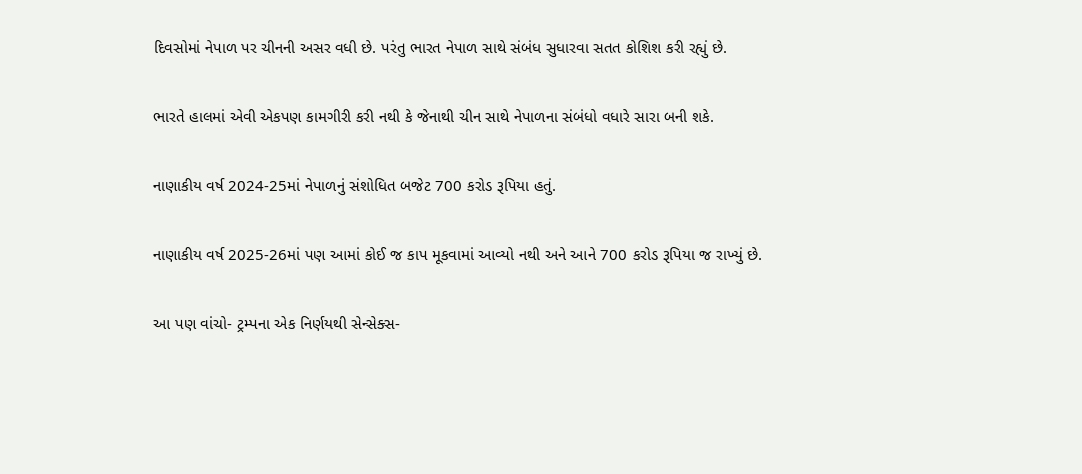દિવસોમાં નેપાળ પર ચીનની અસર વધી છે. પરંતુ ભારત નેપાળ સાથે સંબંધ સુધારવા સતત કોશિશ કરી રહ્યું છે.

ભારતે હાલમાં એવી એકપણ કામગીરી કરી નથી કે જેનાથી ચીન સાથે નેપાળના સંબંધો વધારે સારા બની શકે.

નાણાકીય વર્ષ 2024-25માં નેપાળનું સંશોધિત બજેટ 700 કરોડ રૂપિયા હતું.

નાણાકીય વર્ષ 2025-26માં પણ આમાં કોઈ જ કાપ મૂકવામાં આવ્યો નથી અને આને 700 કરોડ રૂપિયા જ રાખ્યું છે.

આ પણ વાંચો- ટ્રમ્પના એક નિર્ણયથી સેન્સેક્સ-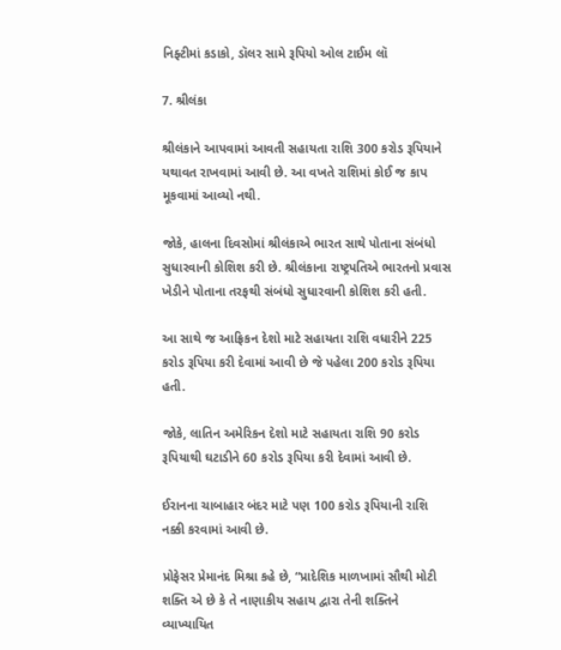નિફ્ટીમાં કડાકો, ડૉલર સામે રૂપિયો ઓલ ટાઈમ લૉ

7. શ્રીલંકા

શ્રીલંકાને આપવામાં આવતી સહાયતા રાશિ 300 કરોડ રૂપિયાને યથાવત રાખવામાં આવી છે. આ વખતે રાશિમાં કોઈ જ કાપ મૂકવામાં આવ્યો નથી.

જોકે, હાલના દિવસોમાં શ્રીલંકાએ ભારત સાથે પોતાના સંબંધો સુધારવાની કોશિશ કરી છે. શ્રીલંકાના રાષ્ટ્રપતિએ ભારતનો પ્રવાસ ખેડીને પોતાના તરફથી સંબંધો સુધારવાની કોશિશ કરી હતી.

આ સાથે જ આફ્રિકન દેશો માટે સહાયતા રાશિ વધારીને 225 કરોડ રૂપિયા કરી દેવામાં આવી છે જે પહેલા 200 કરોડ રૂપિયા હતી.

જોકે, લાતિન અમેરિકન દેશો માટે સહાયતા રાશિ 90 કરોડ રૂપિયાથી ઘટાડીને 60 કરોડ રૂપિયા કરી દેવામાં આવી છે.

ઈરાનના ચાબાહાર બંદર માટે પણ 100 કરોડ રૂપિયાની રાશિ નક્કી કરવામાં આવી છે.

પ્રોફેસર પ્રેમાનંદ મિશ્રા કહે છે, “પ્રાદેશિક માળખામાં સૌથી મોટી શક્તિ એ છે કે તે નાણાકીય સહાય દ્વારા તેની શક્તિને વ્યાખ્યાયિત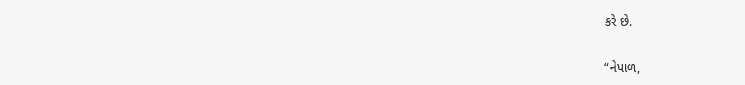કરે છે.

“નેપાળ,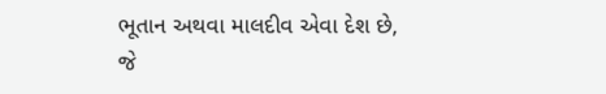ભૂતાન અથવા માલદીવ એવા દેશ છે, જે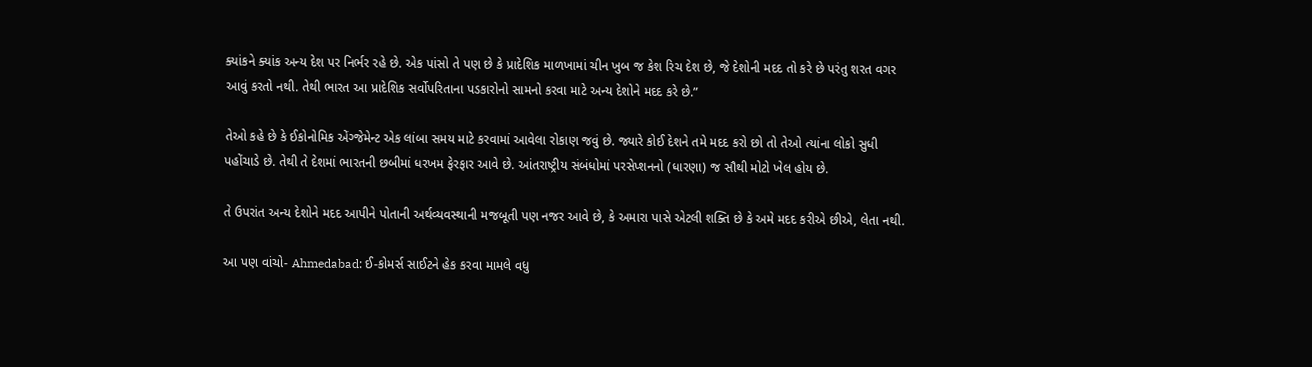ક્યાંકને ક્યાંક અન્ય દેશ પર નિર્ભર રહે છે. એક પાંસો તે પણ છે કે પ્રાદેશિક માળખામાં ચીન ખુબ જ કેશ રિચ દેશ છે, જે દેશોની મદદ તો કરે છે પરંતુ શરત વગર આવું કરતો નથી. તેથી ભારત આ પ્રાદેશિક સર્વોપરિતાના પડકારોનો સામનો કરવા માટે અન્ય દેશોને મદદ કરે છે.”

તેઓ કહે છે કે ઈકોનોમિક એંગ્જેમેન્ટ એક લાંબા સમય માટે કરવામાં આવેલા રોકાણ જવું છે. જ્યારે કોઈ દેશને તમે મદદ કરો છો તો તેઓ ત્યાંના લોકો સુધી પહોંચાડે છે. તેથી તે દેશમાં ભારતની છબીમાં ધરખમ ફેરફાર આવે છે. આંતરાષ્ટ્રીય સંબંધોમાં પરસેપ્શનનો (ધારણા) જ સૌથી મોટો ખેલ હોય છે.

તે ઉપરાંત અન્ય દેશોને મદદ આપીને પોતાની અર્થવ્યવસ્થાની મજબૂતી પણ નજર આવે છે, કે અમારા પાસે એટલી શક્તિ છે કે અમે મદદ કરીએ છીએ, લેતા નથી.

આ પણ વાંચો- Ahmedabad: ઈ-કોમર્સ સાઈટને હેક કરવા મામલે વધુ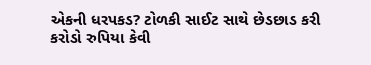એકની ધરપકડ? ટોળકી સાઈટ સાથે છેડછાડ કરી કરોડો રુપિયા કેવી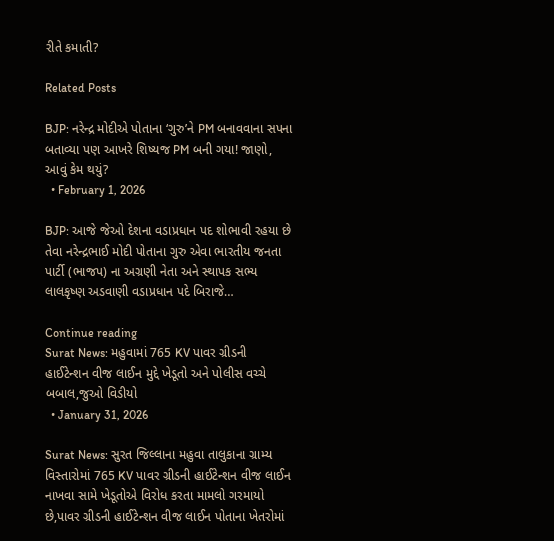રીતે કમાતી?

Related Posts

BJP: નરેન્દ્ર મોદીએ પોતાના ‘ગુરુ’ને PM બનાવવાના સપના બતાવ્યા પણ આખરે શિષ્યજ PM બની ગયા! જાણો, આવું કેમ થયું?
  • February 1, 2026

BJP: આજે જેઓ દેશના વડાપ્રધાન પદ શોભાવી રહયા છે તેવા નરેન્દ્રભાઈ મોદી પોતાના ગુરુ એવા ભારતીય જનતા પાર્ટી (ભાજપ) ના અગ્રણી નેતા અને સ્થાપક સભ્ય લાલકૃષ્ણ અડવાણી વડાપ્રધાન પદે બિરાજે…

Continue reading
Surat News: મહુવામાં 765 KV પાવર ગ્રીડની હાઈટેન્શન વીજ લાઈન મુદ્દે ખેડૂતો અને પોલીસ વચ્ચે બબાલ,જુઓ વિડીયો
  • January 31, 2026

Surat News: સુરત જિલ્લાના મહુવા તાલુકાના ગ્રામ્ય વિસ્તારોમાં 765 KV પાવર ગ્રીડની હાઈટેન્શન વીજ લાઈન નાખવા સામે ખેડૂતોએ વિરોધ કરતા મામલો ગરમાયો છે,પાવર ગ્રીડની હાઈટેન્શન વીજ લાઈન પોતાના ખેતરોમાં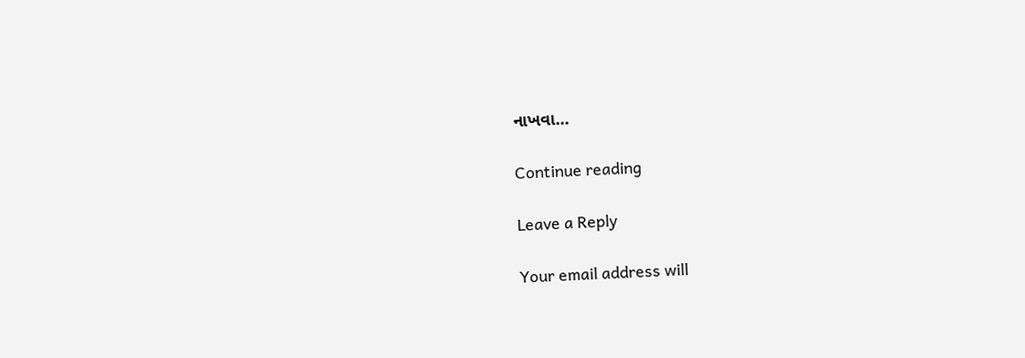નાખવા…

Continue reading

Leave a Reply

Your email address will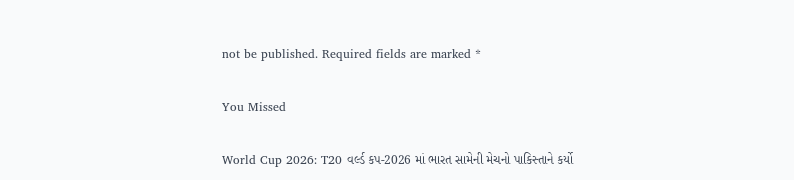not be published. Required fields are marked *

You Missed

World Cup 2026: T20 વર્લ્ડ કપ-2026 માં ભારત સામેની મેચનો પાકિસ્તાને કર્યો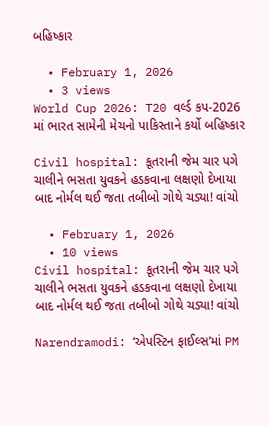બહિષ્કાર

  • February 1, 2026
  • 3 views
World Cup 2026: T20 વર્લ્ડ કપ-2026 માં ભારત સામેની મેચનો પાકિસ્તાને કર્યો બહિષ્કાર

Civil hospital: કૂતરાની જેમ ચાર પગે ચાલીને ભસતા યુવકને હડકવાના લક્ષણો દેખાયા બાદ નોર્મલ થઈ જતા તબીબો ગોથે ચડ્યા! વાંચો

  • February 1, 2026
  • 10 views
Civil hospital: કૂતરાની જેમ ચાર પગે ચાલીને ભસતા યુવકને હડકવાના લક્ષણો દેખાયા બાદ નોર્મલ થઈ જતા તબીબો ગોથે ચડ્યા! વાંચો

Narendramodi: ‘એપસ્ટિન ફાઈલ્સ’માં PM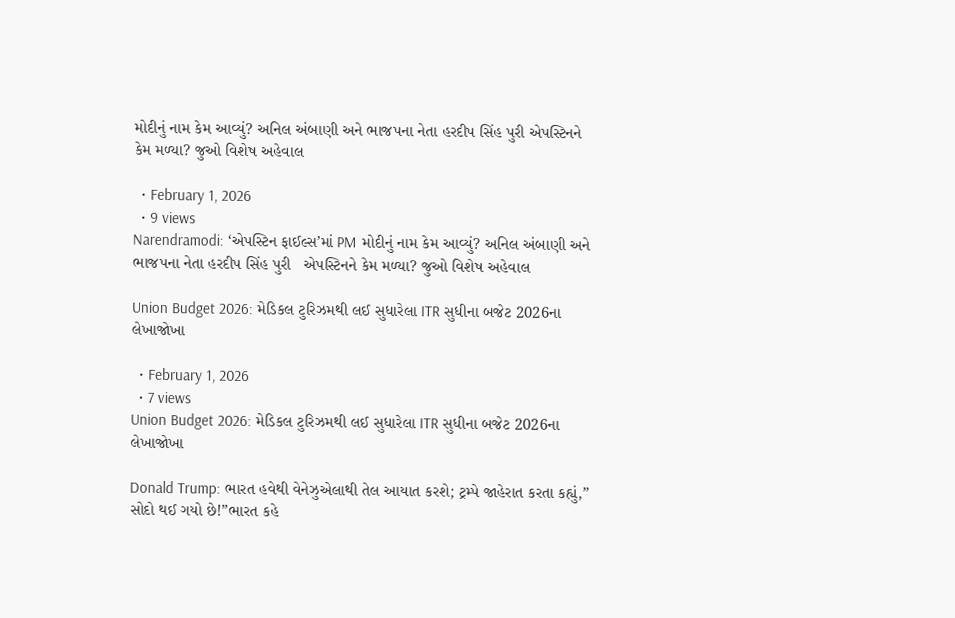મોદીનું નામ કેમ આવ્યું? અનિલ અંબાણી અને ભાજપના નેતા હરદીપ સિંહ પુરી એપસ્ટિનને કેમ મળ્યા? જુઓ વિશેષ અહેવાલ

  • February 1, 2026
  • 9 views
Narendramodi: ‘એપસ્ટિન ફાઈલ્સ’માં PM મોદીનું નામ કેમ આવ્યું? અનિલ અંબાણી અને ભાજપના નેતા હરદીપ સિંહ પુરી   એપસ્ટિનને કેમ મળ્યા? જુઓ વિશેષ અહેવાલ

Union Budget 2026: મેડિકલ ટુરિઝમથી લઈ સુધારેલા ITR સુધીના બજેટ 2026ના લેખાજોખા

  • February 1, 2026
  • 7 views
Union Budget 2026: મેડિકલ ટુરિઝમથી લઈ સુધારેલા ITR સુધીના બજેટ 2026ના લેખાજોખા

Donald Trump: ભારત હવેથી વેનેઝુએલાથી તેલ આયાત કરશે; ટ્રમ્પે જાહેરાત કરતા કહ્યું,” સોદો થઈ ગયો છે!”ભારત કહે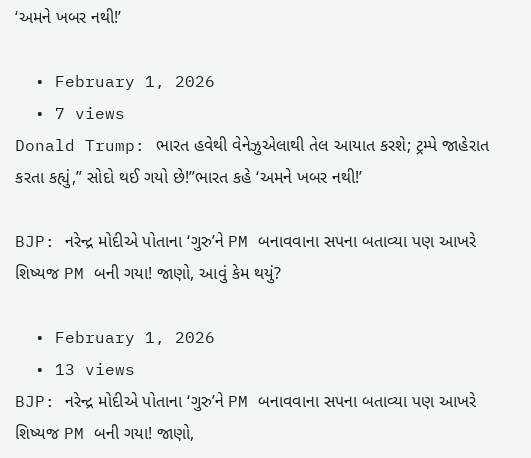‘અમને ખબર નથી!’

  • February 1, 2026
  • 7 views
Donald Trump: ભારત હવેથી વેનેઝુએલાથી તેલ આયાત કરશે; ટ્રમ્પે જાહેરાત કરતા કહ્યું,” સોદો થઈ ગયો છે!”ભારત કહે ‘અમને ખબર નથી!’

BJP: નરેન્દ્ર મોદીએ પોતાના ‘ગુરુ’ને PM બનાવવાના સપના બતાવ્યા પણ આખરે શિષ્યજ PM બની ગયા! જાણો, આવું કેમ થયું?

  • February 1, 2026
  • 13 views
BJP: નરેન્દ્ર મોદીએ પોતાના ‘ગુરુ’ને PM બનાવવાના સપના બતાવ્યા પણ આખરે શિષ્યજ PM બની ગયા! જાણો,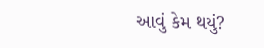આવું કેમ થયું?